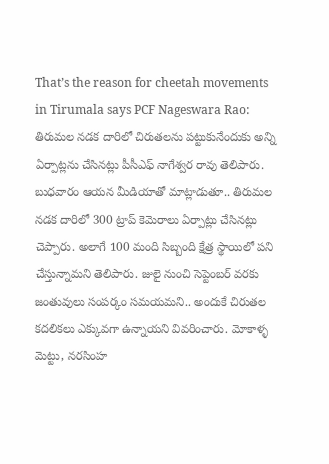That’s the reason for cheetah movements in Tirumala says PCF Nageswara Rao: తిరుమల నడక దారిలో చిరుతలను పట్టుకునేందుకు అన్ని ఏర్పాట్లను చేసినట్లు పీసీఎఫ్ నాగేశ్వర రావు తెలిపారు. బుధవారం ఆయన మీడియాతో మాట్లాడుతూ.. తిరుమల నడక దారిలో 300 ట్రాప్ కెమెరాలు ఏర్పాట్లు చేసినట్లు చెప్పారు. అలాగే 100 మంది సిబ్బంది క్షేత్ర స్థాయిలో పని చేస్తున్నామని తెలిపారు. జులై నుంచి సెప్టెంబర్ వరకు జంతువులు సంపర్కం సమయమని.. అందుకే చిరుతల కదలికలు ఎక్కువగా ఉన్నాయని వివరించారు. మోకాళ్ళ మెట్టు, నరసింహ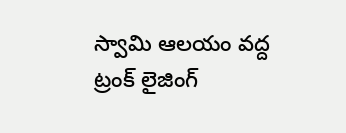స్వామి ఆలయం వద్ద ట్రంక్ లైజింగ్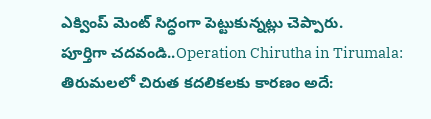ఎక్వింప్ మెంట్ సిద్ధంగా పెట్టుకున్నట్లు చెప్పారు.
పూర్తిగా చదవండి..Operation Chirutha in Tirumala: తిరుమలలో చిరుత కదలికలకు కారణం అదే: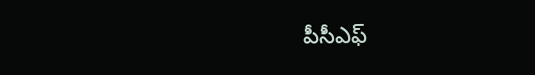పీసీఎఫ్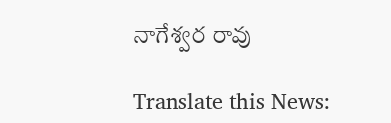నాగేశ్వర రావు

Translate this News: